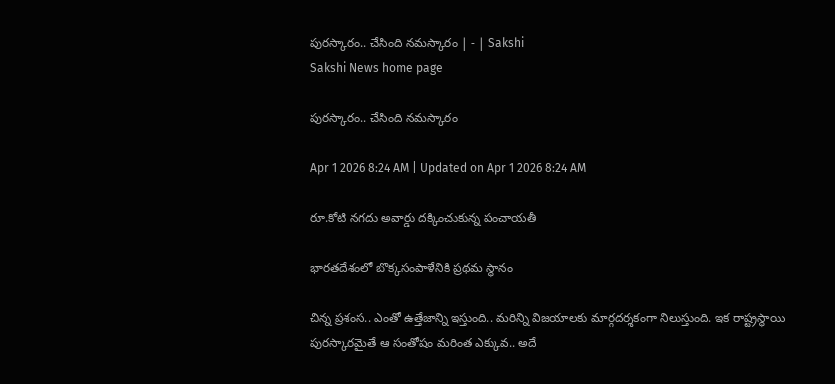పురస్కారం.. చేసింది నమస్కారం | - | Sakshi
Sakshi News home page

పురస్కారం.. చేసింది నమస్కారం

Apr 1 2026 8:24 AM | Updated on Apr 1 2026 8:24 AM

రూ.కోటి నగదు అవార్డు దక్కించుకున్న పంచాయతీ

భారతదేశంలో బొక్కసంపాళేనికి ప్రథమ స్థానం

చిన్న ప్రశంస.. ఎంతో ఉత్తేజాన్ని ఇస్తుంది.. మరిన్ని విజయాలకు మార్గదర్శకంగా నిలుస్తుంది. ఇక రాష్ట్రస్థాయి పురస్కారమైతే ఆ సంతోషం మరింత ఎక్కువ.. అదే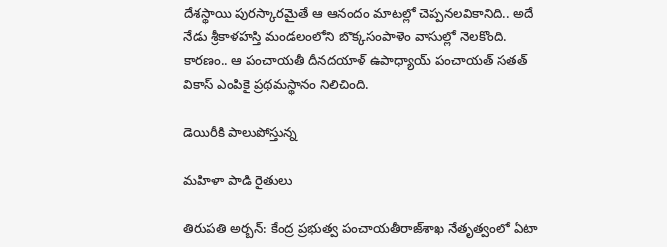దేశస్థాయి పురస్కారమైతే ఆ ఆనందం మాటల్లో చెప్పనలవికానిది.. అదే నేడు శ్రీకాళహస్తి మండలంలోని బొక్కసంపాళెం వాసుల్లో నెలకొంది. కారణం.. ఆ పంచాయతీ దీనదయాళ్‌ ఉపాధ్యాయ్‌ పంచాయత్‌ సతత్‌ వికాస్‌ ఎంపికై ప్రథమస్థానం నిలిచింది.

డెయిరీకి పాలుపోస్తున్న

మహిళా పాడి రైతులు

తిరుపతి అర్బన్‌: కేంద్ర ప్రభుత్వ పంచాయతీరాజ్‌శాఖ నేతృత్వంలో ఏటా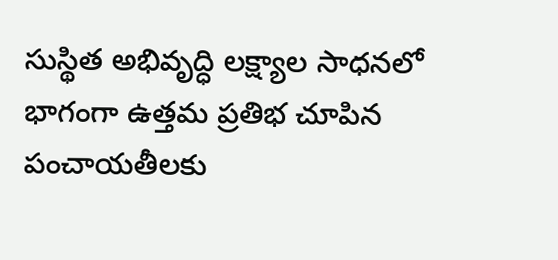సుస్థిత అభివృద్ధి లక్ష్యాల సాధనలో భాగంగా ఉత్తమ ప్రతిభ చూపిన పంచాయతీలకు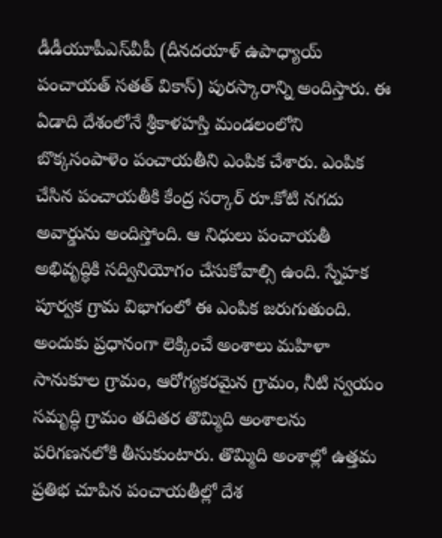డీడీయూపీఎస్‌వీపీ (దీనదయాళ్‌ ఉపాధ్యాయ్‌ పంచాయత్‌ సతత్‌ వికాస్‌) పురస్కారాన్ని అందిస్తారు. ఈ ఏడాది దేశంలోనే శ్రీకాళహస్తి మండలంలోని బొక్కసంపాళెం పంచాయతీని ఎంపిక చేశారు. ఎంపిక చేసిన పంచాయతీకి కేంద్ర సర్కార్‌ రూ.కోటి నగదు అవార్డును అందిస్తోంది. ఆ నిధులు పంచాయతీ అభివృద్ధికి సద్వినియోగం చేసుకోవాల్సి ఉంది. స్నేహక పూర్వక గ్రామ విభాగంలో ఈ ఎంపిక జరుగుతుంది. అందుకు ప్రధానంగా లెక్కించే అంశాలు మహిళా సానుకూల గ్రామం, ఆరోగ్యకరమైన గ్రామం, నీటి స్వయం సమృద్ధి గ్రామం తదితర తొమ్మిది అంశాలను పరిగణనలోకి తీసుకుంటారు. తొమ్మిది అంశాల్లో ఉత్తమ ప్రతిభ చూపిన పంచాయతీల్లో దేశ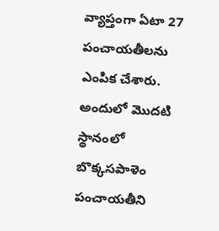వ్యాప్తంగా ఏటా 27 పంచాయతీలను ఎంపిక చేశారు. అందులో మొదటి స్థానంలో బొక్కసపాళెం పంచాయతీని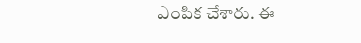ఎంపిక చేశారు. ఈ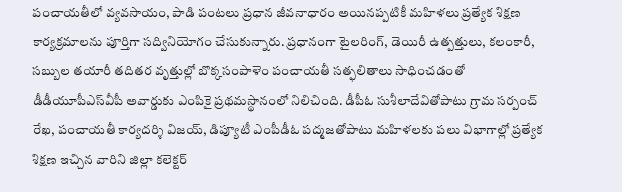పంచాయతీలో వ్యవసాయం, పాడి పంటలు ప్రధాన జీవనాధారం అయినప్పటికీ మహిళలు ప్రత్యేక శిక్షణ కార్యక్రమాలను పూర్తిగా సద్వినియోగం చేసుకున్నారు. ప్రధానంగా టైలరింగ్‌, డెయిరీ ఉత్పత్తులు, కలంకారీ, సబ్బుల తయారీ తదితర వృత్తుల్లో బొక్కసంపాళెం పంచాయతీ సత్ఫలితాలు సాధించడంతో డీడీయూపీఎస్‌వీపీ అవార్డుకు ఎంపికై ప్రథమస్థానంలో నిలిచింది. డీపీఓ సుశీలాదేవితోపాటు గ్రామ సర్పంచ్‌ రేఖ, పంచాయతీ కార్యదర్శి విజయ్‌, డిప్యూటీ ఎంపీడీఓ పద్మజతోపాటు మహిళలకు పలు విభాగాల్లో ప్రత్యేక శిక్షణ ఇచ్చిన వారిని జిల్లా కలెక్టర్‌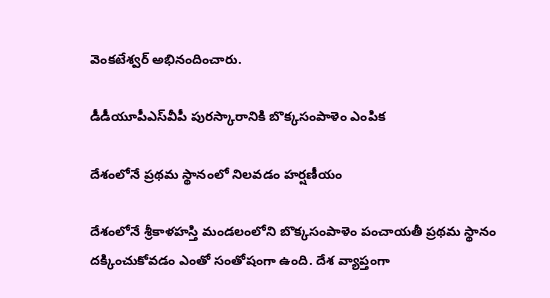వెంకటేశ్వర్‌ అభినందించారు.

డీడీయూపీఎస్‌వీపీ పురస్కారానికి బొక్కసంపాళెం ఎంపిక

దేశంలోనే ప్రథమ స్థానంలో నిలవడం హర్షణీయం

దేశంలోనే శ్రీకాళహస్తి మండలంలోని బొక్కసంపాళెం పంచాయతీ ప్రథమ స్థానం దక్కించుకోవడం ఎంతో సంతోషంగా ఉంది. దేశ వ్యాప్తంగా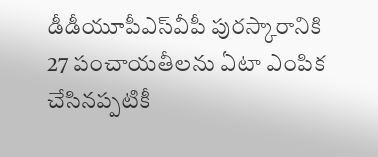డీడీయూపీఎస్‌వీపీ పురస్కారానికి 27 పంచాయతీలను ఏటా ఎంపిక చేసినప్పటికీ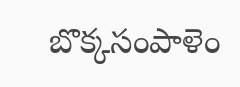బొక్కసంపాళెం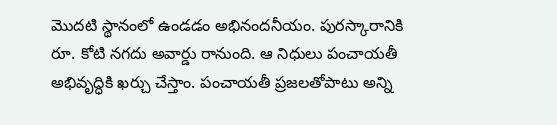మొదటి స్థానంలో ఉండడం అభినందనీయం. పురస్కారానికి రూ. కోటి నగదు అవార్డు రానుంది. ఆ నిధులు పంచాయతీ అభివృద్ధికి ఖర్చు చేస్తాం. పంచాయతీ ప్రజలతోపాటు అన్ని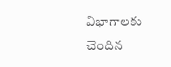విభాగాలకు చెందిన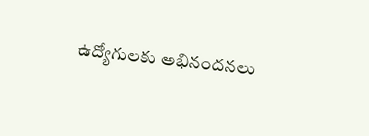ఉద్యోగులకు అభినందనలు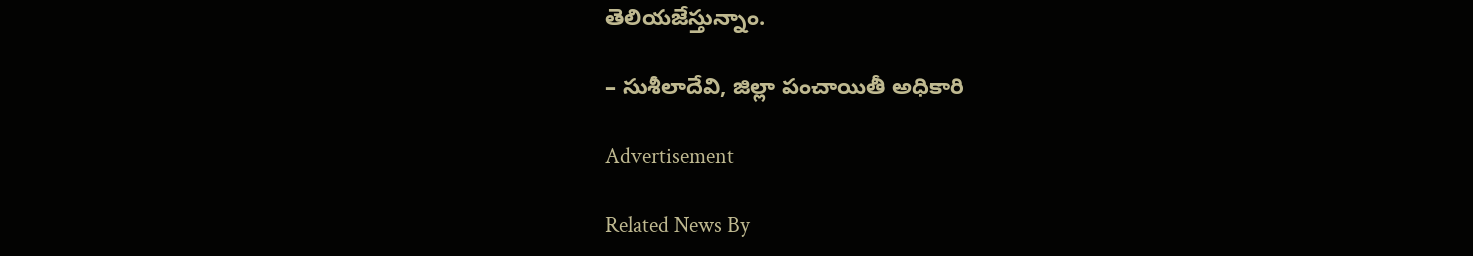తెలియజేస్తున్నాం.

– సుశీలాదేవి, జిల్లా పంచాయితీ అధికారి

Advertisement

Related News By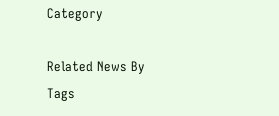Category

Related News By Tags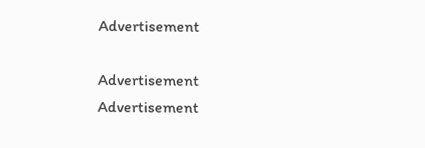Advertisement

Advertisement
Advertisement